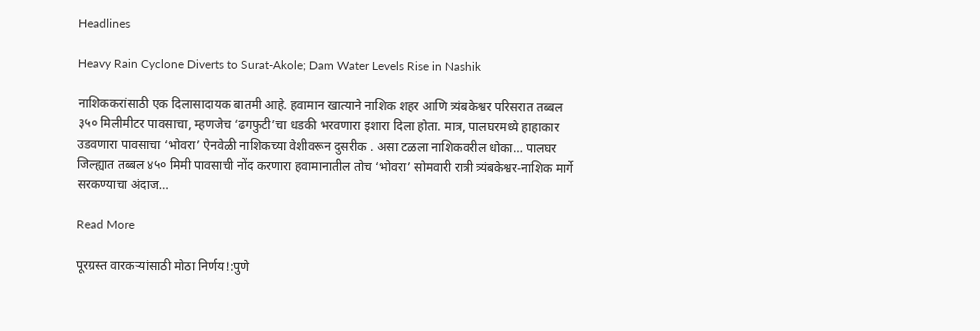Headlines

Heavy Rain Cyclone Diverts to Surat-Akole; Dam Water Levels Rise in Nashik

नाशिककरांसाठी एक दिलासादायक बातमी आहे. हवामान खात्याने नाशिक शहर आणि त्र्यंबकेश्वर परिसरात तब्बल ३५० मिलीमीटर पावसाचा, म्हणजेच ‘ढगफुटी’चा धडकी भरवणारा इशारा दिला होता. मात्र, पालघरमध्ये हाहाकार उडवणारा पावसाचा ‘भोवरा’ ऐनवेळी नाशिकच्या वेशीवरून दुसरीक . असा टळला नाशिकवरील धोका… पालघर जिल्ह्यात तब्बल ४५० मिमी पावसाची नोंद करणारा हवामानातील तोच ‘भोवरा’ सोमवारी रात्री त्र्यंबकेश्वर-नाशिक मार्गे सरकण्याचा अंदाज…

Read More

पूरग्रस्त वारकऱ्यांसाठी मोठा निर्णय!:पुणे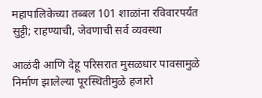महापालिकेच्या तब्बल 101 शाळांना रविवारपर्यंत सुट्टी; राहण्याची, जेवणाची सर्व व्यवस्था

आळंदी आणि देहू परिसरात मुसळधार पावसामुळे निर्माण झालेल्या पूरस्थितीमुळे हजारो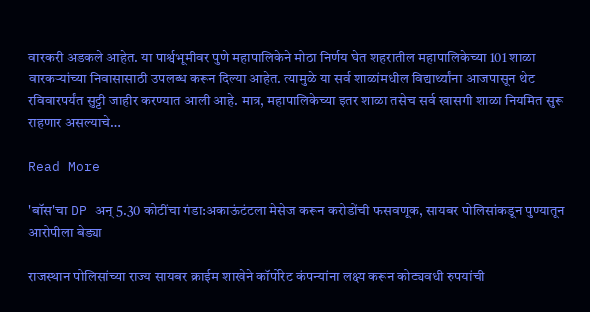वारकरी अडकले आहेत. या पार्श्वभूमीवर पुणे महापालिकेने मोठा निर्णय घेत शहरातील महापालिकेच्या 101 शाळा वारकऱ्यांच्या निवासासाठी उपलब्ध करून दिल्या आहेत. त्यामुळे या सर्व शाळांमधील विद्यार्थ्यांना आजपासून थेट रविवारपर्यंत सुट्टी जाहीर करण्यात आली आहे. मात्र, महापालिकेच्या इतर शाळा तसेच सर्व खासगी शाळा नियमित सुरू राहणार असल्याचे…

Read More

'बॉस'चा DP अन् 5.30 कोटींचा गंडा:अकाऊंटंटला मेसेज करून करोडोंची फसवणूक, सायबर पोलिसांकडून पुण्यातून आरोपीला बेड्या

राजस्थान पोलिसांच्या राज्य सायबर क्राईम शाखेने कॉर्पोरेट कंपन्यांना लक्ष्य करून कोट्यवधी रुपयांची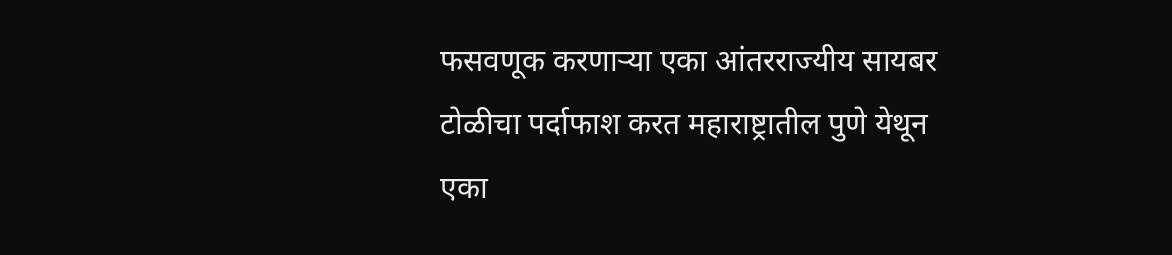फसवणूक करणाऱ्या एका आंतरराज्यीय सायबर टोळीचा पर्दाफाश करत महाराष्ट्रातील पुणे येथून एका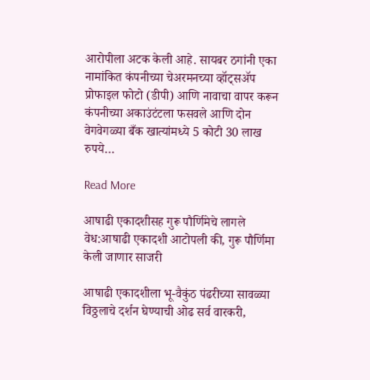आरोपीला अटक केली आहे. सायबर ठगांनी एका नामांकित कंपनीच्या चेअरमनच्या व्हॉट्सॲप प्रोफाइल फोटो (डीपी) आणि नावाचा वापर करून कंपनीच्या अकाउंटंटला फसवले आणि दोन वेगवेगळ्या बँक खात्यांमध्ये 5 कोटी 30 लाख रुपये…

Read More

आषाढी एकादशीसह गुरू पौर्णिमेचे लागले वेध:आषाढी एकादशी आटोपली की, गुरू पौर्णिमा केली जाणार साजरी

आषाढी एकादशीला भू-वैकुंठ पंढरीच्या सावळ्या विठ्ठलाचे दर्शन घेण्याची ओढ सर्व वारकरी,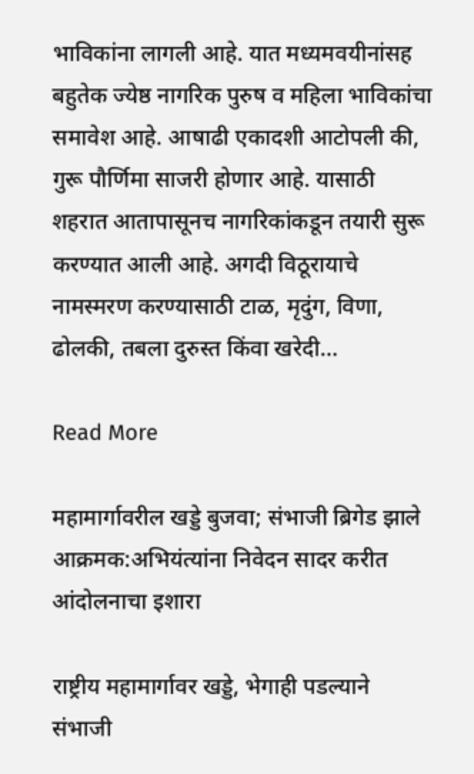भाविकांना लागली आहे. यात मध्यमवयीनांसह बहुतेक ज्येष्ठ नागरिक पुरुष व महिला भाविकांचा समावेश आहे. आषाढी एकादशी आटोपली की, गुरू पौर्णिमा साजरी होणार आहे. यासाठी शहरात आतापासूनच नागरिकांकडून तयारी सुरू करण्यात आली आहे. अगदी विठूरायाचे नामस्मरण करण्यासाठी टाळ, मृदुंग, विणा, ढोलकी, तबला दुरुस्त किंवा खरेदी…

Read More

महामार्गावरील खड्डे बुजवा; संभाजी ब्रिगेड झाले आक्रमक:अभियंत्यांना निवेदन सादर करीत आंदोलनाचा इशारा

राष्ट्रीय महामार्गावर खड्डे, भेगाही पडल्याने संभाजी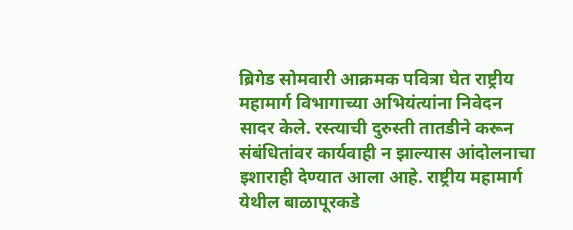ब्रिगेड सोमवारी आक्रमक पवित्रा घेत राष्ट्रीय महामार्ग विभागाच्या अभियंत्यांना निवेदन सादर केले. रस्त्याची दुरुस्ती तातडीने करून संबंधितांवर कार्यवाही न झाल्यास आंदोलनाचा इशाराही देण्यात आला आहे. राष्ट्रीय महामार्ग येथील बाळापूरकडे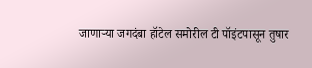जाणाऱ्या जगदंबा हॉटेल समोरील टी पॉइंटपासून तुषार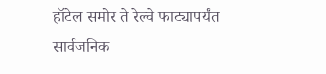हॉटेल समोर ते रेल्वे फाट्यापर्यंत सार्वजनिक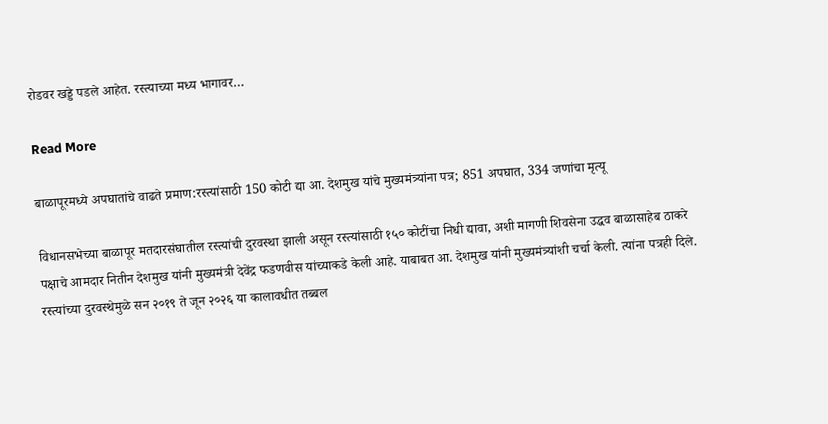रोडवर खड्डे पडले आहेत. रस्त्याच्या मध्य भागावर…

Read More

बाळापूरमध्ये अपघातांचे वाढते प्रमाण:रस्त्यांसाठी 150 कोटी द्या आ. देशमुख यांचे मुख्यमंत्र्यांना पत्र; 851 अपघात, 334 जणांचा मृत्यू

विधानसभेच्या बाळापूर मतदारसंघातील रस्त्यांची दुरवस्था झाली असून रस्त्यांसाठी १५० कोटींचा निधी द्यावा, अशी मागणी शिवसेना उद्धव बाळासाहेब ठाकरे पक्षाचे आमदार नितीन देशमुख यांनी मुख्यमंत्री देवेंद्र फडणवीस यांच्याकडे केली आहे. याबाबत आ. देशमुख यांनी मुख्यमंत्र्यांशी चर्चा केली. त्यांना पत्रही दिले. रस्त्यांच्या दुरवस्थेमुळे सन २०१९ ते जून २०२६ या कालावधीत तब्बल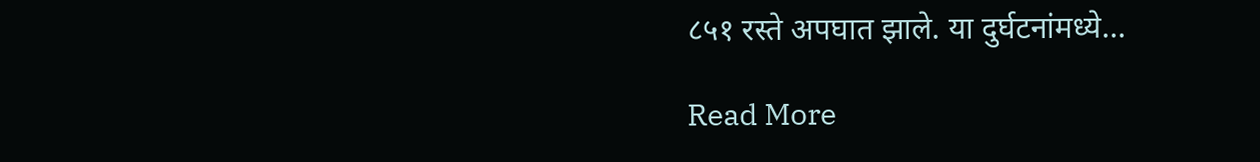८५१ रस्ते अपघात झाले. या दुर्घटनांमध्ये…

Read More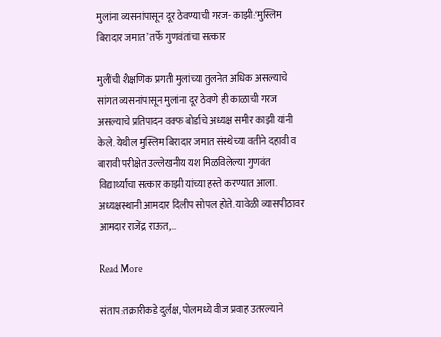मुलांना व्यसनांपासून दूर ठेवण्याची गरज- काझी:‘मुस्लिम बिरादार जमात’ तर्फे गुणवंतांचा सत्कार

मुलींची शैक्षणिक प्रगती मुलांच्या तुलनेत अधिक असल्याचे सांगत व्यसनांपासून मुलांना दूर ठेवणे ही काळाची गरज असल्याचे प्रतिपादन वक्फ बोर्डाचे अध्यक्ष समीर काझी यांनी केले. येथील मुस्लिम बिरादार जमात संस्थेच्या वतीने दहावी व बारावी परीक्षेत उल्लेखनीय यश मिळविलेल्या गुणवंत विद्यार्थ्यांचा सत्कार काझी यांच्या हस्ते करण्यात आला. अध्यक्षस्थानी आमदार दिलीप सोपल होते. यावेळी व्यासपीठावर आमदार राजेंद्र राऊत,…

Read More

संताप:तक्रारीकडे दुर्लक्ष, पोलमध्ये वीज प्रवाह उतरल्याने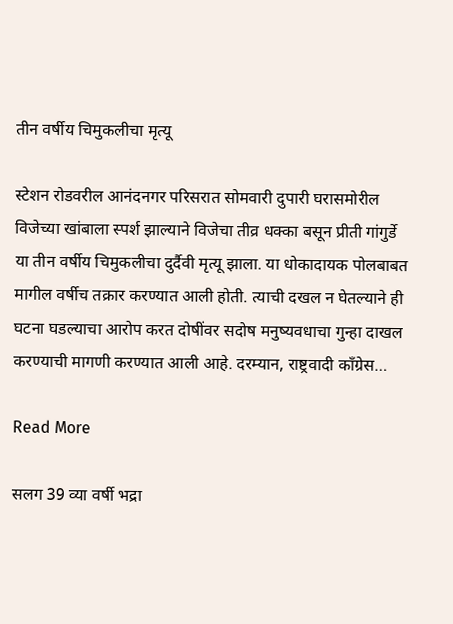तीन वर्षीय चिमुकलीचा मृत्यू

स्टेशन रोडवरील आनंदनगर परिसरात सोमवारी दुपारी घरासमोरील विजेच्या खांबाला स्पर्श झाल्याने विजेचा तीव्र धक्का बसून प्रीती गांगुर्डे या तीन वर्षीय चिमुकलीचा दुर्दैवी मृत्यू झाला. या धोकादायक पोलबाबत मागील वर्षीच तक्रार करण्यात आली होती. त्याची दखल न घेतल्याने ही घटना घडल्याचा आरोप करत दोषींवर सदोष मनुष्यवधाचा गुन्हा दाखल करण्याची मागणी करण्यात आली आहे. दरम्यान, राष्ट्रवादी काँग्रेस…

Read More

सलग 39 व्या वर्षी भद्रा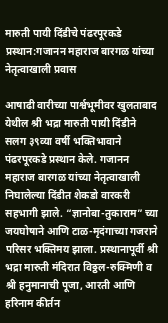मारुती पायी दिंडीचे पंढरपूरकडे प्रस्थान:गजानन महाराज बारगळ यांच्या नेतृत्वाखाली प्रवास

आषाढी वारीच्या पार्श्वभूमीवर खुलताबाद येथील श्री भद्रा मारुती पायी दिंडीने सलग ३९व्या वर्षी भक्तिभावाने पंढरपूरकडे प्रस्थान केले. गजानन महाराज बारगळ यांच्या नेतृत्वाखाली निघालेल्या दिंडीत शेकडो वारकरी सहभागी झाले. “ज्ञानोबा-तुकाराम” च्या जयघोषाने आणि टाळ-मृदंगाच्या गजराने परिसर भक्तिमय झाला. प्रस्थानापूर्वी श्री भद्रा मारुती मंदिरात विठ्ठल-रुक्मिणी व श्री हनुमानाची पूजा, आरती आणि हरिनाम कीर्तन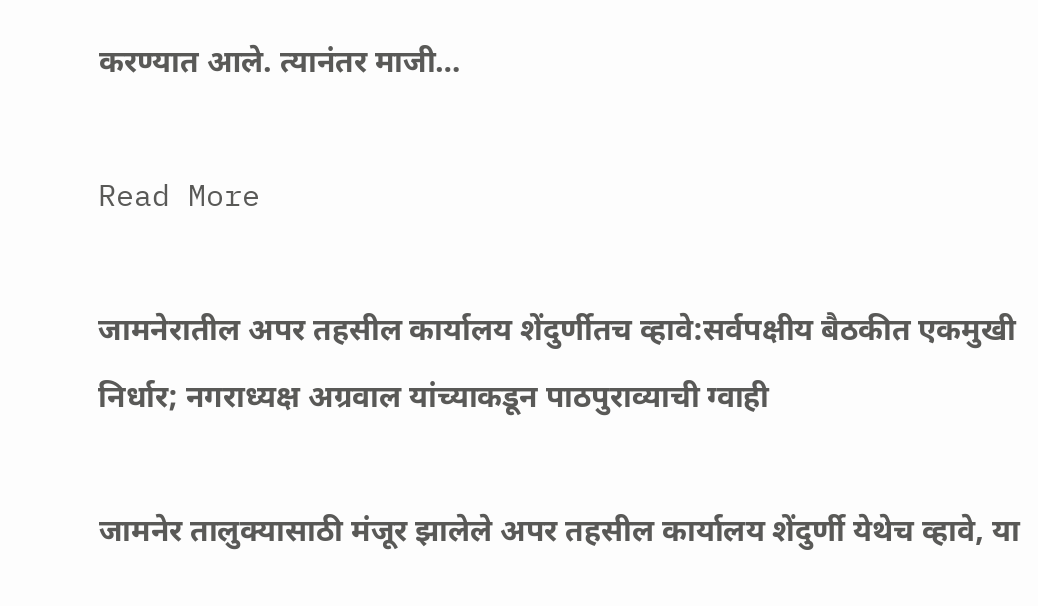करण्यात आले. त्यानंतर माजी…

Read More

जामनेरातील अपर तहसील कार्यालय शेंदुर्णीतच व्हावे:सर्वपक्षीय बैठकीत एकमुखी निर्धार; नगराध्यक्ष अग्रवाल यांच्याकडून पाठपुराव्याची ग्वाही

जामनेर तालुक्यासाठी मंजूर झालेले अपर तहसील कार्यालय शेंदुर्णी येथेच व्हावे, या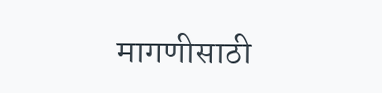मागणीसाठी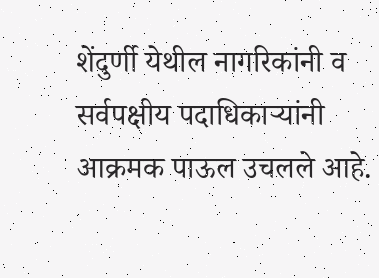शेंदुर्णी येथील नागरिकांनी व सर्वपक्षीय पदाधिकाऱ्यांनी आक्रमक पाऊल उचलले आहे.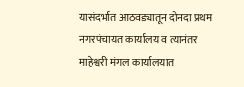यासंदर्भात आठवड्यातून दोनदा प्रथम नगरपंचायत कार्यालय व त्यानंतर माहेश्वरी मंगल कार्यालयात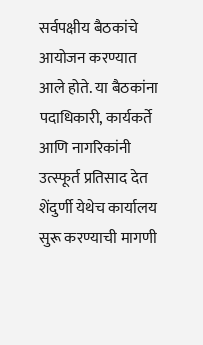सर्वपक्षीय बैठकांचे आयोजन करण्यात आले होते. या बैठकांना पदाधिकारी, कार्यकर्ते आणि नागरिकांनी उत्स्फूर्त प्रतिसाद देत शेंदुर्णी येथेच कार्यालय सुरू करण्याची मागणी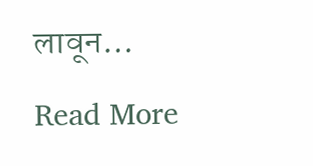लावून…

Read More